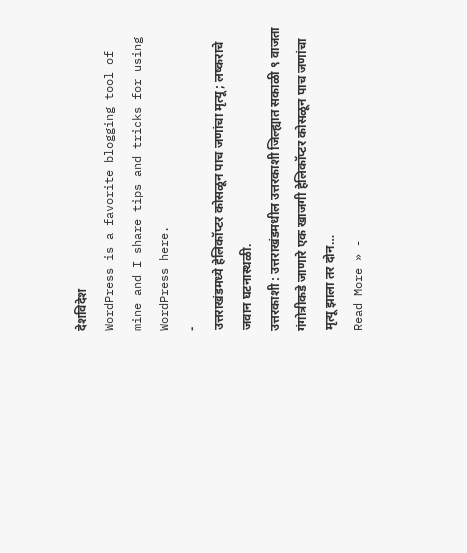देशविदेश
WordPress is a favorite blogging tool of mine and I share tips and tricks for using WordPress here.
-
उत्तराखंडमध्ये हेलिकॉप्टर कोसळून पाच जणांचा मृत्यू; लष्कराचे जवान घटनास्थळी.
उत्तरकाशी : उत्तराखंडमधील उत्तरकाशी जिल्ह्यात सकाळी ९ वाजता गंगोत्रीकडे जाणारे एक खाजगी हेलिकॉप्टर कोसळून पाच जणांचा मृत्यू झाला तर दोन…
Read More » -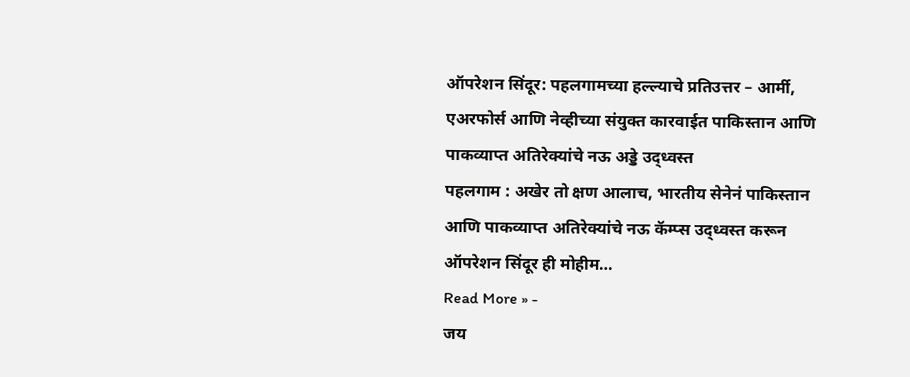ऑपरेशन सिंदूर: पहलगामच्या हल्ल्याचे प्रतिउत्तर – आर्मी, एअरफोर्स आणि नेव्हीच्या संयुक्त कारवाईत पाकिस्तान आणि पाकव्याप्त अतिरेक्यांचे नऊ अड्डे उद्ध्वस्त
पहलगाम : अखेर तो क्षण आलाच, भारतीय सेनेनं पाकिस्तान आणि पाकव्याप्त अतिरेक्यांचे नऊ कॅम्प्स उद्ध्वस्त करून ऑपरेशन सिंदूर ही मोहीम…
Read More » -
जय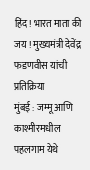हिंद! भारत माता की जय ! मुख्यमंत्री देवेंद्र फडणवीस यांची प्रतिक्रिया
मुंबई : जम्मू आणि काश्मीरमधील पहलगाम येथे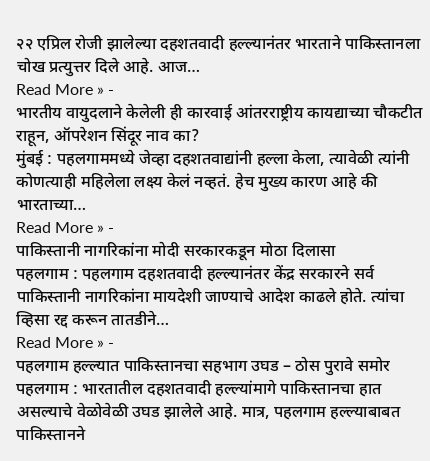२२ एप्रिल रोजी झालेल्या दहशतवादी हल्ल्यानंतर भारताने पाकिस्तानला चोख प्रत्युत्तर दिले आहे. आज…
Read More » -
भारतीय वायुदलाने केलेली ही कारवाई आंतरराष्ट्रीय कायद्याच्या चौकटीत राहून, ऑपरेशन सिंदूर नाव का?
मुंबई : पहलगाममध्ये जेव्हा दहशतवाद्यांनी हल्ला केला, त्यावेळी त्यांनी कोणत्याही महिलेला लक्ष्य केलं नव्हतं. हेच मुख्य कारण आहे की भारताच्या…
Read More » -
पाकिस्तानी नागरिकांना मोदी सरकारकडून मोठा दिलासा
पहलगाम : पहलगाम दहशतवादी हल्ल्यानंतर केंद्र सरकारने सर्व पाकिस्तानी नागरिकांना मायदेशी जाण्याचे आदेश काढले होते. त्यांचा व्हिसा रद्द करून तातडीने…
Read More » -
पहलगाम हल्ल्यात पाकिस्तानचा सहभाग उघड – ठोस पुरावे समोर
पहलगाम : भारतातील दहशतवादी हल्ल्यांमागे पाकिस्तानचा हात असल्याचे वेळोवेळी उघड झालेले आहे. मात्र, पहलगाम हल्ल्याबाबत पाकिस्तानने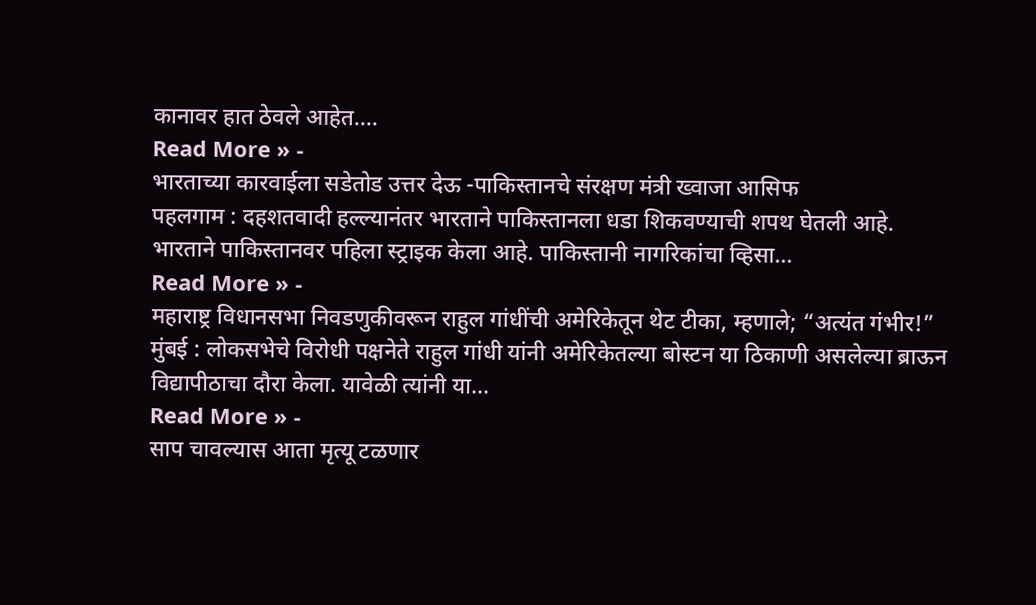कानावर हात ठेवले आहेत.…
Read More » -
भारताच्या कारवाईला सडेतोड उत्तर देऊ -पाकिस्तानचे संरक्षण मंत्री ख्वाजा आसिफ
पहलगाम : दहशतवादी हल्ल्यानंतर भारताने पाकिस्तानला धडा शिकवण्याची शपथ घेतली आहे. भारताने पाकिस्तानवर पहिला स्ट्राइक केला आहे. पाकिस्तानी नागरिकांचा व्हिसा…
Read More » -
महाराष्ट्र विधानसभा निवडणुकीवरून राहुल गांधींची अमेरिकेतून थेट टीका, म्हणाले; “अत्यंत गंभीर!”
मुंबई : लोकसभेचे विरोधी पक्षनेते राहुल गांधी यांनी अमेरिकेतल्या बोस्टन या ठिकाणी असलेल्या ब्राऊन विद्यापीठाचा दौरा केला. यावेळी त्यांनी या…
Read More » -
साप चावल्यास आता मृत्यू टळणार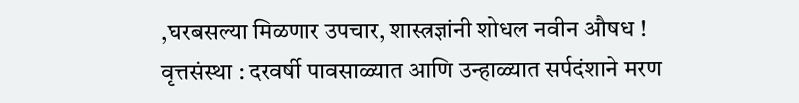,घरबसल्या मिळणार उपचार, शास्त्रज्ञांनी शोधल नवीन औषध !
वृत्तसंस्था : दरवर्षी पावसाळ्यात आणि उन्हाळ्यात सर्पदंशाने मरण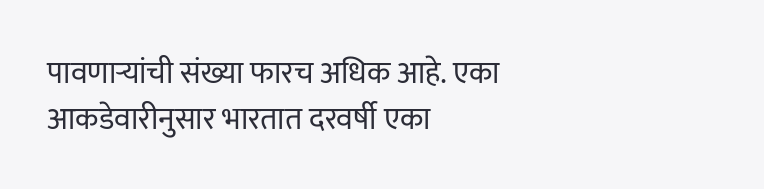पावणाऱ्यांची संख्या फारच अधिक आहे. एका आकडेवारीनुसार भारतात दरवर्षी एका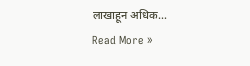लाखाहून अधिक…
Read More »